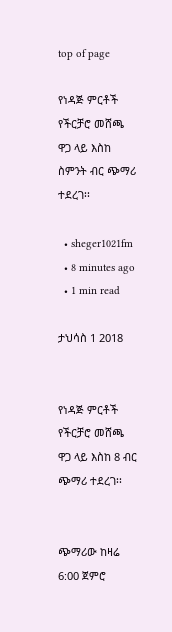top of page

የነዳጅ ምርቶች የችርቻሮ መሸጫ ዋጋ ላይ እስከ ስምንት ብር ጭማሪ ተደረገ፡፡

  • sheger1021fm
  • 8 minutes ago
  • 1 min read

ታህሳስ 1 2018


የነዳጅ ምርቶች የችርቻሮ መሸጫ ዋጋ ላይ እስከ 8 ብር ጭማሪ ተደረገ፡፡


ጭማሪው ከዛሬ 6:00 ጀምሮ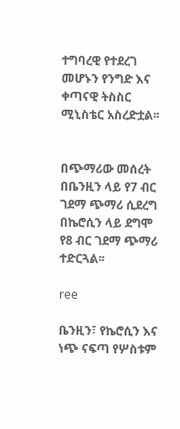ተግባረዊ የተደረገ መሆኑን የንግድ እና ቀጣናዊ ትስስር ሚኒስቴር አስረድቷል፡፡


በጭማሪው መሰረት በቤንዚን ላይ የ7 ብር ገደማ ጭማሪ ሲደረግ በኬሮሲን ላይ ደግሞ የ8 ብር ገደማ ጭማሪ ተድርጓል፡፡

ree

ቤንዚን፣ የኬሮሲን እና ነጭ ናፍጣ የሦስቱም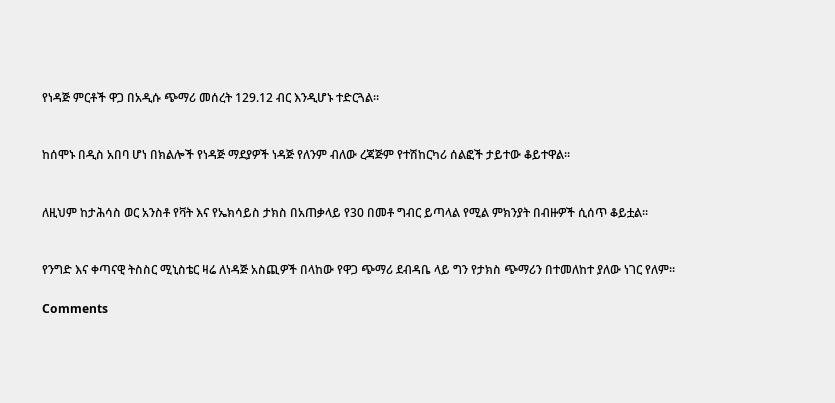የነዳጅ ምርቶች ዋጋ በአዲሱ ጭማሪ መሰረት 129.12 ብር እንዲሆኑ ተድርጓል።


ከሰሞኑ በዲስ አበባ ሆነ በክልሎች የነዳጅ ማደያዎች ነዳጅ የለንም ብለው ረጃጅም የተሽከርካሪ ሰልፎች ታይተው ቆይተዋል፡፡


ለዚህም ከታሕሳስ ወር አንስቶ የቫት እና የኤክሳይስ ታክስ በአጠቃላይ የ30 በመቶ ግብር ይጣላል የሚል ምክንያት በብዙዎች ሲሰጥ ቆይቷል፡፡


የንግድ እና ቀጣናዊ ትስስር ሚኒስቴር ዛሬ ለነዳጅ አስጪዎች በላከው የዋጋ ጭማሪ ደብዳቤ ላይ ግን የታክስ ጭማሪን በተመለከተ ያለው ነገር የለም።

Comments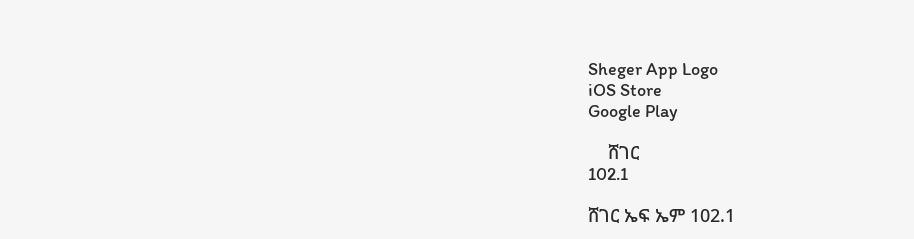Sheger App Logo
iOS Store
Google Play

    ሸገር
102.1

ሸገር ኤፍ ኤም 102.1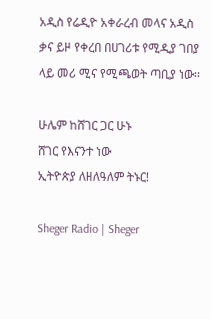አዲስ የሬዲዮ አቀራረብ መላና አዲስ ቃና ይዞ የቀረበ በሀገሪቱ የሚዲያ ገበያ ላይ መሪ ሚና የሚጫወት ጣቢያ ነው፡፡

ሁሌም ከሸገር ጋር ሁኑ
ሸገር የእናንተ ነው
ኢትዮጵያ ለዘለዓለም ትኑር!

Sheger Radio | Sheger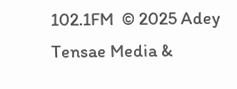102.1FM  © 2025 Adey Tensae Media &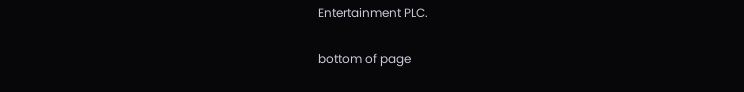Entertainment PLC.

bottom of page